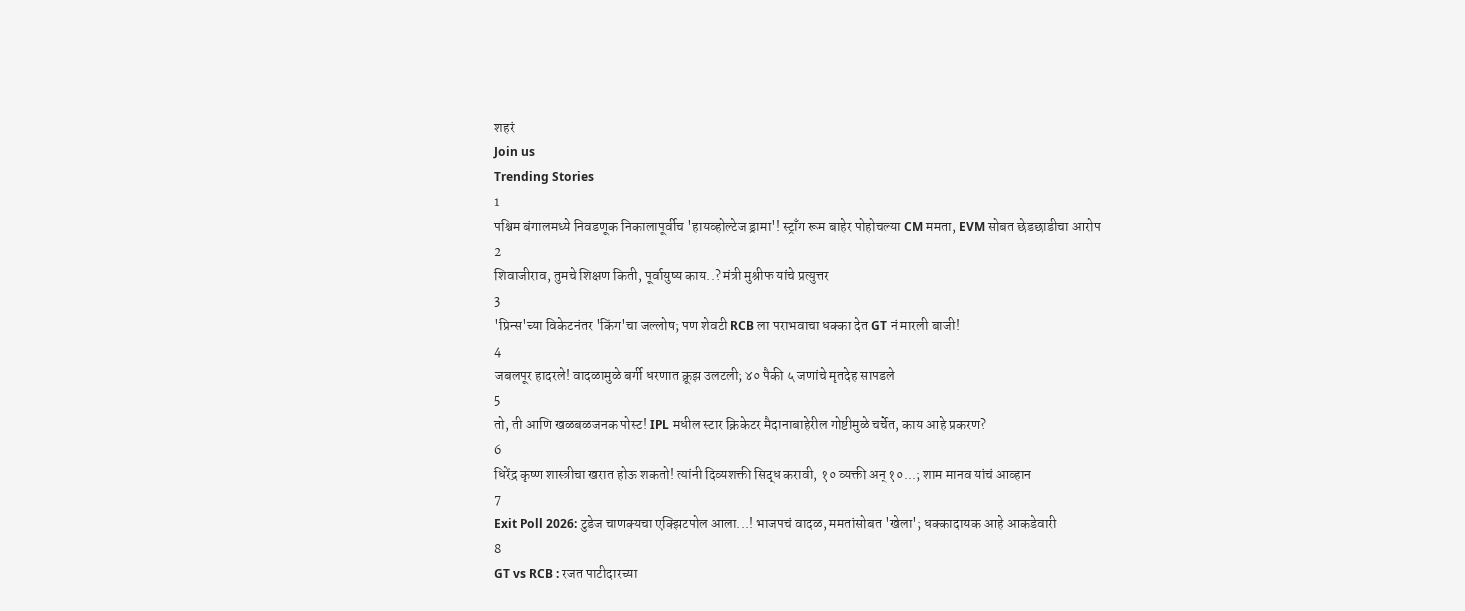शहरं
Join us
Trending Stories
1
पश्चिम बंगालमध्ये निवडणूक निकालापूर्वीच 'हायव्होल्टेज ड्रामा'! स्ट्राँग रूम बाहेर पोहोचल्या CM ममता, EVM सोबत छेडछाडीचा आरोप
2
शिवाजीराव, तुमचे शिक्षण किती, पूर्वायुष्य काय..? मंत्री मुश्रीफ यांचे प्रत्युत्तर
3
'प्रिन्स'च्या विकेटनंतर 'किंग'चा जल्लोष; पण शेवटी RCB ला पराभवाचा धक्का देत GT नं मारली बाजी!
4
जबलपूर हादरले! वादळामुळे बर्गी धरणात क्रूझ उलटली; ४० पैकी ५ जणांचे मृतदेह सापडले
5
तो, ती आणि खळबळजनक पोस्ट! IPL मधील स्टार क्रिकेटर मैदानाबाहेरील गोष्टीमुळे चर्चेत, काय आहे प्रकरण?
6
धिरेंद्र कृष्ण शास्त्रीचा खरात होऊ शकतो! त्यांनी दिव्यशक्ती सिद्ध करावी, १० व्यक्ती अन् १०...; शाम मानव यांचं आव्हान
7
Exit Poll 2026: टुडेज चाणक्यचा एक्झिटपोल आला...! भाजपचं वादळ, ममतांसोबत 'खेला'; धक्कादायक आहे आकडेवारी
8
GT vs RCB : रजत पाटीदारच्या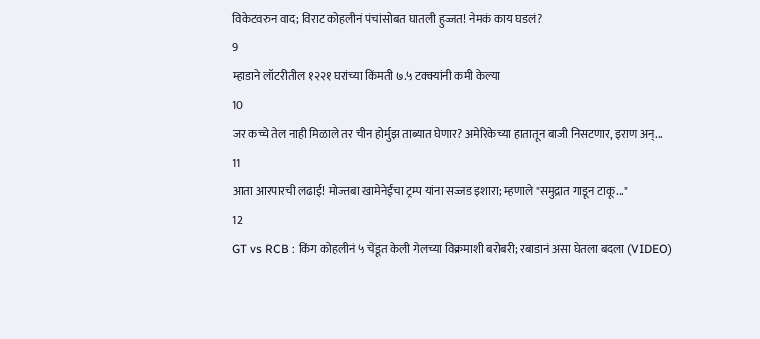विकेटवरुन वाद; विराट कोहलीनं पंचांसोबत घातली हुज्जत! नेमकं काय घडलं?
9
म्हाडाने लॉटरीतील १२२१ घरांच्या किंमती ७.५ टक्क्यांनी कमी केल्या
10
जर कच्चे तेल नाही मिळाले तर चीन होर्मुझ ताब्यात घेणार? अमेरिकेच्या हातातून बाजी निसटणार, इराण अन्...
11
आता आरपारची लढाई! मोज्तबा खामेनेईंचा ट्रम्प यांना सज्जड इशारा; म्हणाले "समुद्रात गाडून टाकू..."
12
GT vs RCB : किंग कोहलीनं ५ चेंडूत केली गेलच्या विक्रमाशी बरोबरी; रबाडानं असा घेतला बदला (VIDEO)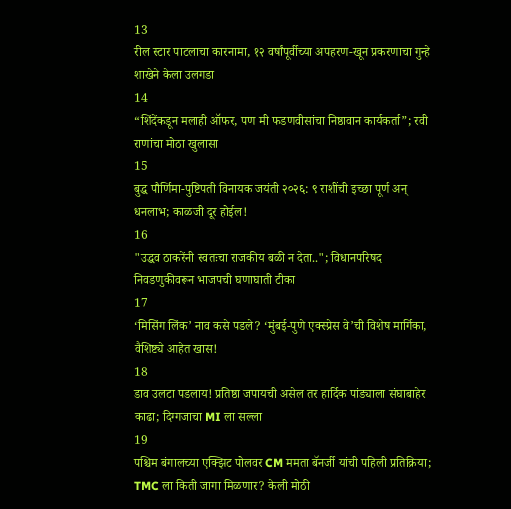13
रील स्टार पाटलाचा कारनामा, १२ वर्षांपूर्वीच्या अपहरण-खून प्रकरणाचा गुन्हे शाखेने केला उलगडा
14
“शिंदेंकडून मलाही ऑफर, पण मी फडणवीसांचा निष्ठावान कार्यकर्ता”; रवी राणांचा मोठा खुलासा
15
बुद्ध पौर्णिमा-पुष्टिपती विनायक जयंती २०२६: ९ राशींची इच्छा पूर्ण अन् धनलाभ; काळजी दूर होईल!
16
"उद्धव ठाकरेंनी स्वतःचा राजकीय बळी न देता.."; विधानपरिषद निवडणुकीवरून भाजपची घणाघाती टीका
17
‘मिसिंग लिंक’ नाव कसे पडले? ‘मुंबई-पुणे एक्स्प्रेस वे’ची विशेष मार्गिका, वैशिष्ट्ये आहेत खास!
18
डाव उलटा पडलाय! प्रतिष्ठा जपायची असेल तर हार्दिक पांड्याला संघाबाहेर काढा; दिग्गजाचा MI ला सल्ला
19
पश्चिम बंगालच्या एक्झिट पोलवर CM ममता बॅनर्जी यांची पहिली प्रतिक्रिया; TMC ला किती जागा मिळणार? केली मोठी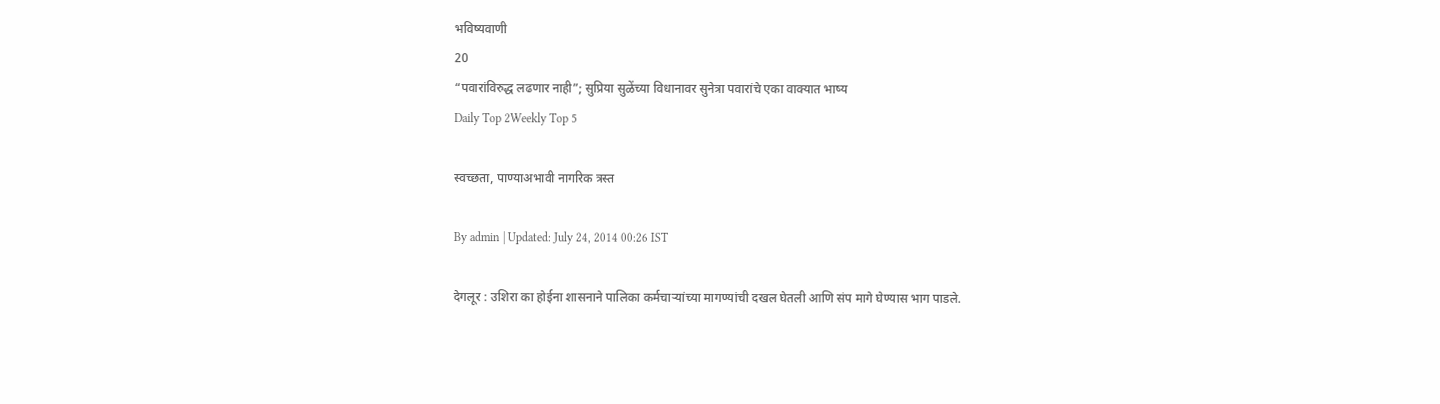भविष्यवाणी
20
“पवारांविरुद्ध लढणार नाही”; सुप्रिया सुळेंच्या विधानावर सुनेत्रा पवारांचे एका वाक्यात भाष्य
Daily Top 2Weekly Top 5

स्वच्छता, पाण्याअभावी नागरिक त्रस्त

By admin | Updated: July 24, 2014 00:26 IST

देगलूर : उशिरा का होईना शासनाने पालिका कर्मचाऱ्यांच्या मागण्यांची दखल घेतली आणि संप मागे घेण्यास भाग पाडले.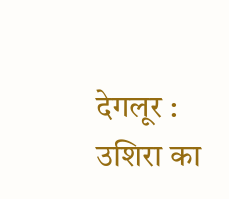देगलूर : उशिरा का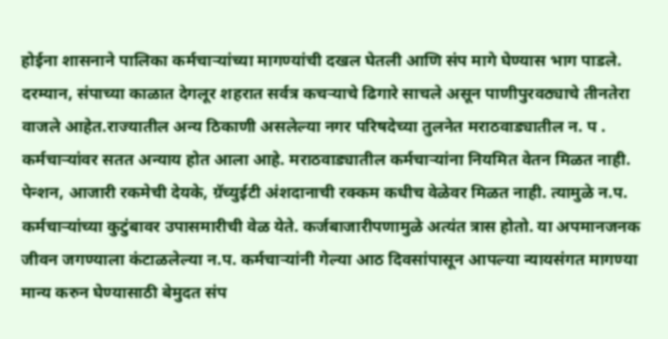होईना शासनाने पालिका कर्मचाऱ्यांच्या मागण्यांची दखल घेतली आणि संप मागे घेण्यास भाग पाडले. दरम्यान, संपाच्या काळात देगलूर शहरात सर्वत्र कचऱ्याचे ढिगारे साचले असून पाणीपुरवठ्याचे तीनतेरा वाजले आहेत.राज्यातील अन्य ठिकाणी असलेल्या नगर परिषदेच्या तुलनेत मराठवाड्यातील न. प . कर्मचाऱ्यांवर सतत अन्याय होत आला आहे. मराठवाड्यातील कर्मचाऱ्यांना नियमित वेतन मिळत नाही. पेन्शन, आजारी रकमेची देयके, ग्रॅच्युईटी अंशदानाची रक्कम कधीच वेळेवर मिळत नाही. त्यामुळे न.प. कर्मचाऱ्यांच्या कुटुंबावर उपासमारीची वेळ येते. कर्जबाजारीपणामुळे अत्यंत त्रास होतो. या अपमानजनक जीवन जगण्याला कंटाळलेल्या न.प. कर्मचाऱ्यांनी गेल्या आठ दिवसांपासून आपल्या न्यायसंगत मागण्या मान्य करुन घेण्यासाठी बेमुदत संप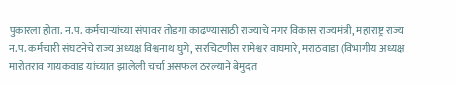पुकारला होता. न.प. कर्मचाऱ्यांच्या संपावर तोडगा काढण्यासाठी राज्याचे नगर विकास राज्यमंत्री, महाराष्ट्र राज्य न.प. कर्मचारी संघटनेचे राज्य अध्यक्ष विश्वनाथ घुगे, सरचिटणीस रामेश्वर वाघमारे, मराठवाडा (विभागीय अध्यक्ष मारोतराव गायकवाड यांच्यात झालेली चर्चा असफल ठरल्याने बेमुदत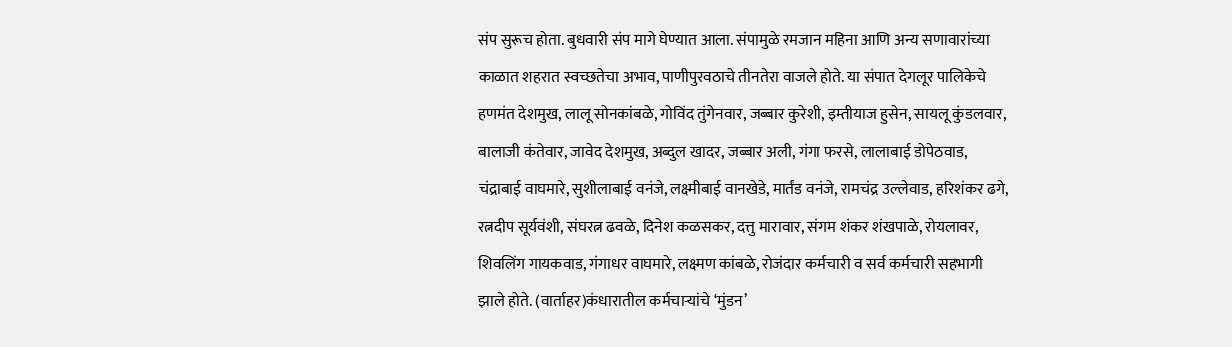संप सुरूच होता. बुधवारी संप मागे घेण्यात आला. संपामुळे रमजान महिना आणि अन्य सणावारांच्या काळात शहरात स्वच्छतेचा अभाव, पाणीपुरवठाचे तीनतेरा वाजले होते. या संपात देगलूर पालिकेचे हणमंत देशमुख, लालू सोनकांबळे, गोविंद तुंगेनवार, जब्बार कुरेशी, इम्तीयाज हुसेन, सायलू कुंडलवार, बालाजी कंतेवार, जावेद देशमुख, अब्दुल खादर, जब्बार अली, गंगा फरसे, लालाबाई डोपेठवाड, चंद्राबाई वाघमारे, सुशीलाबाई वनंजे, लक्ष्मीबाई वानखेडे, मार्तंड वनंजे, रामचंद्र उल्लेवाड, हरिशंकर ढगे, रत्नदीप सूर्यवंशी, संघरत्न ढवळे, दिनेश कळसकर, दत्तु मारावार, संगम शंकर शंखपाळे, रोयलावर, शिवलिंग गायकवाड, गंगाधर वाघमारे, लक्ष्मण कांबळे, रोजंदार कर्मचारी व सर्व कर्मचारी सहभागी झाले होते. (वार्ताहर)कंधारातील कर्मचाऱ्यांचे ‘मुंडन’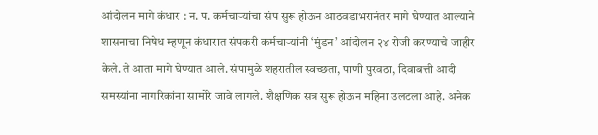आंदोलन मागे कंधार : न. प. कर्मचाऱ्यांचा संप सुरू होऊन आठवडाभरानंतर मागे घेण्यात आल्याने शासनाचा निषेध म्हणून कंधारात संपकरी कर्मचाऱ्यांनी ‘मुंडन’ आंदोलन २४ रोजी करण्याचे जाहीर केले. ते आता मागे घेण्यात आले. संपामुळे शहरातील स्वच्छता, पाणी पुरवठा, दिवाबत्ती आदी समस्यांना नागरिकांना सामोरे जावे लागले. शैक्षणिक सत्र सुरू होऊन महिना उलटला आहे. अनेक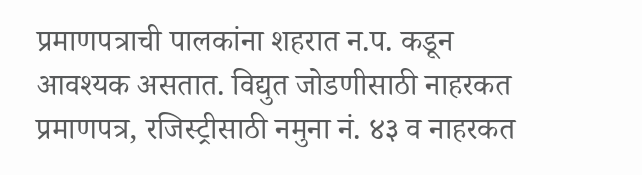प्रमाणपत्राची पालकांना शहरात न.प. कडून आवश्यक असतात. विद्युत जोडणीसाठी नाहरकत प्रमाणपत्र, रजिस्ट्रीसाठी नमुना नं. ४३ व नाहरकत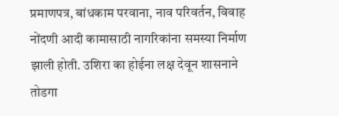प्रमाणपत्र, बांधकाम परवाना, नाव परिवर्तन, विवाह नोंदणी आदी कामासाठी नागरिकांना समस्या निर्माण झाली होती. उशिरा का होईना लक्ष देवून शासनाने तोडगा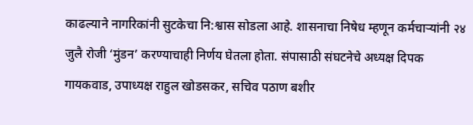काढल्याने नागरिकांनी सुटकेचा नि:श्वास सोडला आहे. शासनाचा निषेध म्हणून कर्मचाऱ्यांनी २४ जुलै रोजी ‘मुंडन’ करण्याचाही निर्णय घेतला होता. संपासाठी संघटनेचे अध्यक्ष दिपक गायकवाड, उपाध्यक्ष राहुल खोडसकर, सचिव पठाण बशीर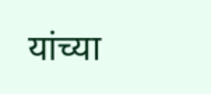यांच्या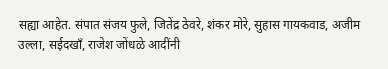सह्या आहेत. संपात संजय फुले, जितेंद्र ठेवरे, शंकर मोरे, सुहास गायकवाड, अजीम उल्ला, सईदखाँ, राजेश जोंधळे आदींनी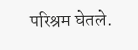परिश्रम घेतले.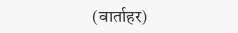(वार्ताहर)